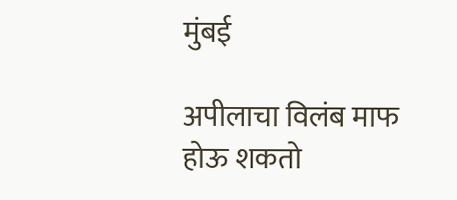मुंबई

अपीलाचा विलंब माफ होऊ शकतो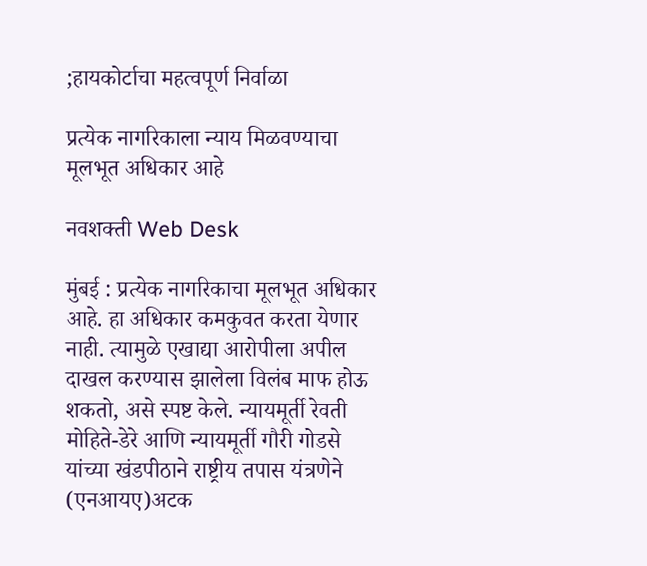;हायकोर्टाचा महत्वपूर्ण निर्वाळा

प्रत्येक नागरिकाला न्याय मिळवण्याचा मूलभूत अधिकार आहे

नवशक्ती Web Desk

मुंबई : प्रत्येक नागरिकाचा मूलभूत अधिकार आहे. हा अधिकार कमकुवत करता येणार नाही. त्यामुळे एखाद्या आरोपीला अपील दाखल करण्यास झालेला विलंब माफ होऊ शकतो, असे स्पष्ट केले. न्यायमूर्ती रेवती मोहिते-डेरे आणि न्यायमूर्ती गौरी गोडसे यांच्या खंडपीठाने राष्ट्रीय तपास यंत्रणेने (एनआयए)अटक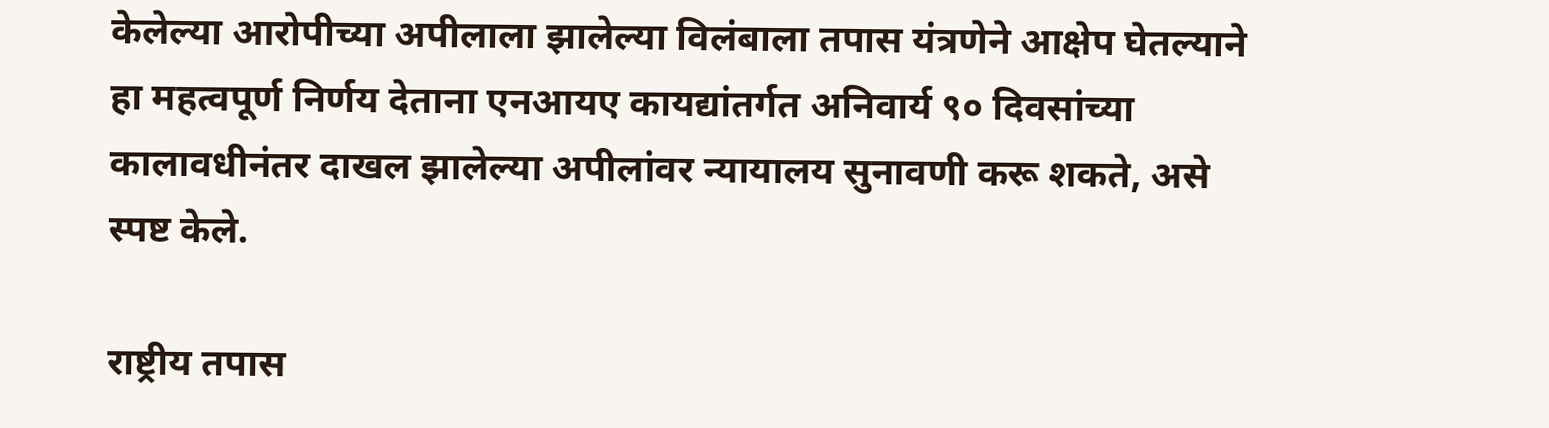केलेल्या आरोपीच्या अपीलाला झालेल्या विलंबाला तपास यंत्रणेने आक्षेप घेतल्याने हा महत्वपूर्ण निर्णय देताना एनआयए कायद्यांतर्गत अनिवार्य ९० दिवसांच्या कालावधीनंतर दाखल झालेल्या अपीलांवर न्यायालय सुनावणी करू शकते, असे स्पष्ट केले.

राष्ट्रीय तपास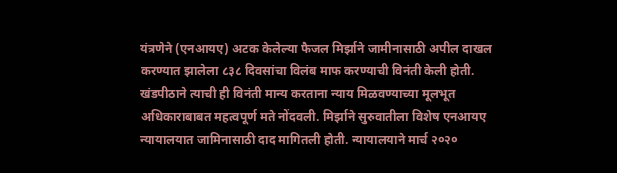यंत्रणेने (एनआयए) अटक केलेल्या फैजल मिर्झाने जामीनासाठी अपील दाखल करण्यात झालेला ८३८ दिवसांचा विलंब माफ करण्याची विनंती केली होती. खंडपीठाने त्याची ही विनंती मान्य करताना न्याय मिळवण्याच्या मूलभूत अधिकाराबाबत महत्वपूर्ण मते नोंदवली. मिर्झाने सुरुवातीला विशेष एनआयए न्यायालयात जामिनासाठी दाद मागितली होती. न्यायालयाने मार्च २०२०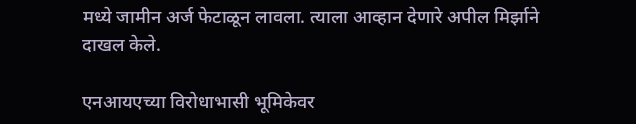मध्ये जामीन अर्ज फेटाळून लावला. त्याला आव्हान देणारे अपील मिर्झाने दाखल केले.

एनआयएच्या विरोधाभासी भूमिकेवर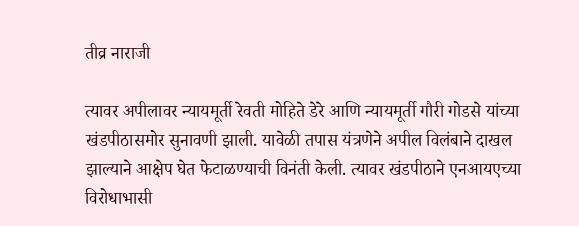तीव्र नाराजी

त्यावर अपीलावर न्यायमूर्ती रेवती मोहिते डेरे आणि न्यायमूर्ती गौरी गोडसे यांच्या खंडपीठासमोर सुनावणी झाली. यावेळी तपास यंत्रणेने अपील विलंबाने दाखल झाल्याने आक्षेप घेत फेटाळण्याची विनंती केली. त्यावर खंडपीठाने एनआयएच्या विरोधाभासी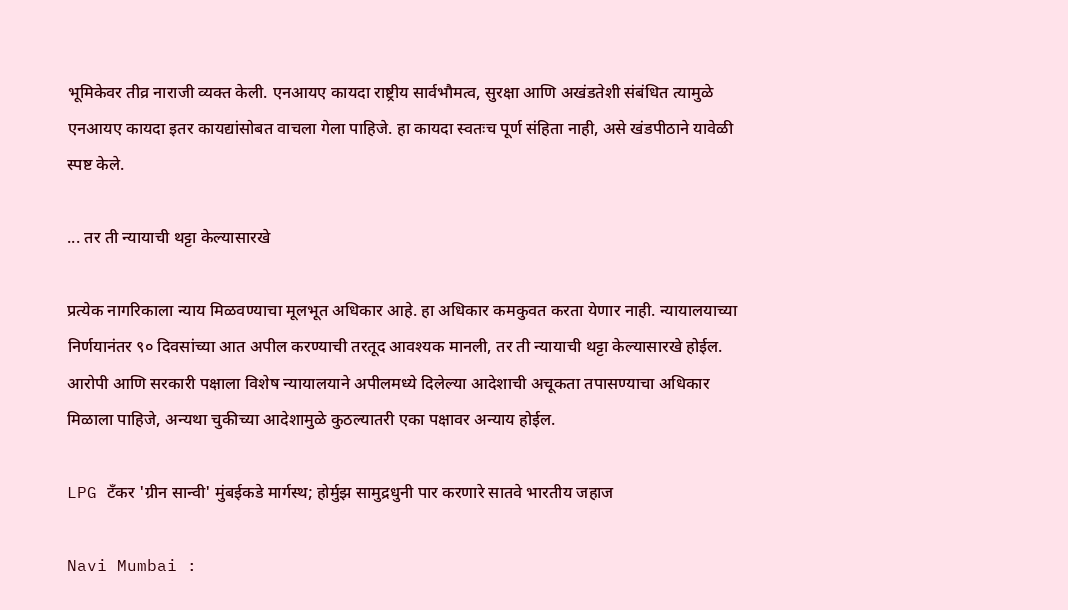भूमिकेवर तीव्र नाराजी व्यक्त केली. एनआयए कायदा राष्ट्रीय सार्वभौमत्व, सुरक्षा आणि अखंडतेशी संबंधित त्यामुळे एनआयए कायदा इतर कायद्यांसोबत वाचला गेला पाहिजे. हा कायदा स्वतःच पूर्ण संहिता नाही, असे खंडपीठाने यावेळी स्पष्ट केले.

... तर ती न्यायाची थट्टा केल्यासारखे

प्रत्येक नागरिकाला न्याय मिळवण्याचा मूलभूत अधिकार आहे. हा अधिकार कमकुवत करता येणार नाही. न्यायालयाच्या निर्णयानंतर ९० दिवसांच्या आत अपील करण्याची तरतूद आवश्यक मानली, तर ती न्यायाची थट्टा केल्यासारखे होईल. आरोपी आणि सरकारी पक्षाला विशेष न्यायालयाने अपीलमध्ये दिलेल्या आदेशाची अचूकता तपासण्याचा अधिकार मिळाला पाहिजे, अन्यथा चुकीच्या आदेशामुळे कुठल्यातरी एका पक्षावर अन्याय होईल.

LPG टँकर 'ग्रीन सान्वी' मुंबईकडे मार्गस्थ; होर्मुझ सामुद्रधुनी पार करणारे सातवे भारतीय जहाज

Navi Mumbai :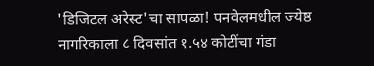'डिजिटल अरेस्ट'चा सापळा! पनवेलमधील ज्येष्ठ नागरिकाला ८ दिवसांत १.५४ कोटींचा गंडा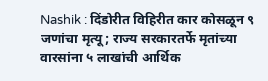Nashik : दिंडोरीत विहिरीत कार कोसळून ९ जणांचा मृत्यू; राज्य सरकारतर्फे मृतांच्या वारसांना ५ लाखांची आर्थिक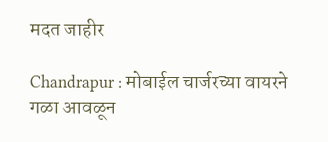मदत जाहीर

Chandrapur : मोबाईल चार्जरच्या वायरने गळा आवळून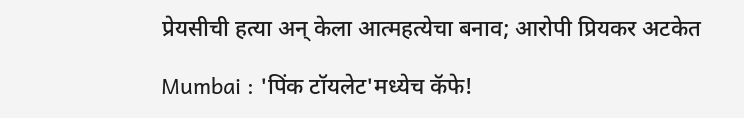प्रेयसीची हत्या अन् केला आत्महत्येचा बनाव; आरोपी प्रियकर अटकेत

Mumbai : 'पिंक टॉयलेट'मध्येच कॅफे!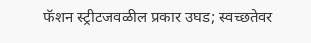फॅशन स्ट्रीटजवळील प्रकार उघड; स्वच्छतेवर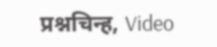प्रश्नचिन्ह, Video